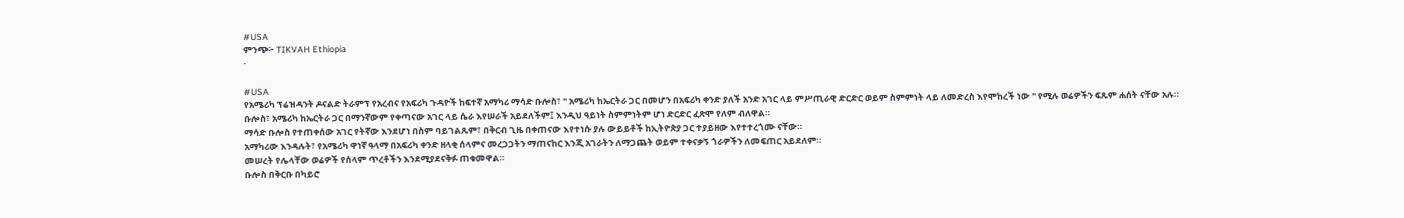#USA
ምንጭ፦ TIKVAH Ethiopia
·

#USA
የአሜሪካ ፕሬዝዳንት ዶናልድ ትራምፕ የአረብና የአፍሪካ ጉዳዮች ከፍተኛ አማካሪ ማሳድ ቡሎስ፣ " አሜሪካ ከኤርትራ ጋር በመሆን በአፍሪካ ቀንድ ያለች አንድ አገር ላይ ምሥጢራዊ ድርድር ወይም ስምምነት ላይ ለመድረስ እየሞከረች ነው " የሚሉ ወሬዎችን ፍጹም ሐሰት ናቸው አሉ።
ቡሎስ፣ አሜሪካ ከኤርትራ ጋር በማንኛውም የቀጣናው አገር ላይ ሴራ እየሠራች አይደለችም፤ እንዲህ ዓይነት ስምምነትም ሆነ ድርድር ፈጽሞ የለም ብለዋል።
ማሳድ ቡሎስ የተጠቀሰው አገር የትኛው እንደሆነ በስም ባይገልጹም፣ በቅርብ ጊዜ በቀጠናው እየተነሱ ያሉ ውይይቶች ከኢትዮጵያ ጋር ተያይዘው እየተተረጎሙ ናቸው።
አማካሪው እንዳሉት፣ የአሜሪካ ዋነኛ ዓላማ በአፍሪካ ቀንድ ዘላቂ ሰላምና መረጋጋትን ማጠናከር እንጂ አገራትን ለማጋጨት ወይም ተቀናቃኝ ጎራዎችን ለመፍጠር አይደለም።
መሠረት የሌላቸው ወሬዎች የሰላም ጥረቶችን እንደሚያደናቅፉ ጠቁመዋል።
ቡሎስ በቅርቡ በካይሮ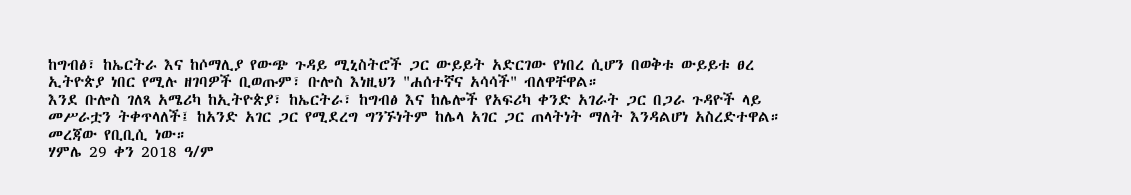ከግብፅ፣ ከኤርትራ እና ከሶማሊያ የውጭ ጉዳይ ሚኒስትሮች ጋር ውይይት አድርገው የነበረ ሲሆን በወቅቱ ውይይቱ ፀረ ኢትዮጵያ ነበር የሚሉ ዘገባዎች ቢወጡም፣ ቡሎስ እነዚህን "ሐሰተኛና አሳሳች" ብለዋቸዋል።
እንደ ቡሎስ ገለጻ አሜሪካ ከኢትዮጵያ፣ ከኤርትራ፣ ከግብፅ እና ከሌሎች የአፍሪካ ቀንድ አገራት ጋር በጋራ ጉዳዮች ላይ መሥራቷን ትቀጥላለች፤ ከአንድ አገር ጋር የሚደረግ ግንኙነትም ከሌላ አገር ጋር ጠላትነት ማለት እንዳልሆነ አስረድተዋል።
መረጃው የቢቢሲ ነው።
ሃምሌ 29 ቀን 2018 ዓ/ም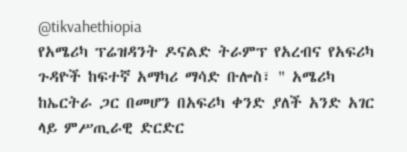@tikvahethiopia
የአሜሪካ ፕሬዝዳንት ዶናልድ ትራምፕ የአረብና የአፍሪካ ጉዳዮች ከፍተኛ አማካሪ ማሳድ ቡሎስ፣ " አሜሪካ ከኤርትራ ጋር በመሆን በአፍሪካ ቀንድ ያለች አንድ አገር ላይ ምሥጢራዊ ድርድር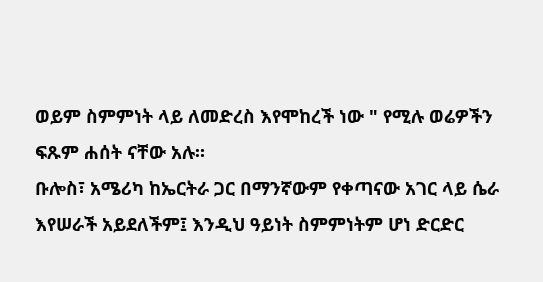ወይም ስምምነት ላይ ለመድረስ እየሞከረች ነው " የሚሉ ወሬዎችን ፍጹም ሐሰት ናቸው አሉ።
ቡሎስ፣ አሜሪካ ከኤርትራ ጋር በማንኛውም የቀጣናው አገር ላይ ሴራ እየሠራች አይደለችም፤ እንዲህ ዓይነት ስምምነትም ሆነ ድርድር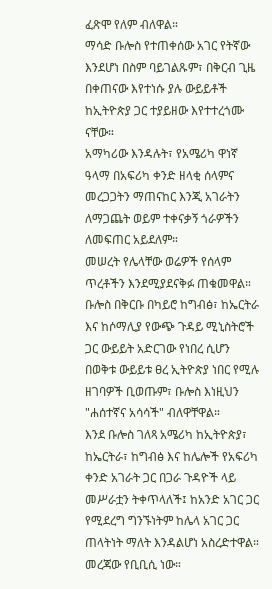ፈጽሞ የለም ብለዋል።
ማሳድ ቡሎስ የተጠቀሰው አገር የትኛው እንደሆነ በስም ባይገልጹም፣ በቅርብ ጊዜ በቀጠናው እየተነሱ ያሉ ውይይቶች ከኢትዮጵያ ጋር ተያይዘው እየተተረጎሙ ናቸው።
አማካሪው እንዳሉት፣ የአሜሪካ ዋነኛ ዓላማ በአፍሪካ ቀንድ ዘላቂ ሰላምና መረጋጋትን ማጠናከር እንጂ አገራትን ለማጋጨት ወይም ተቀናቃኝ ጎራዎችን ለመፍጠር አይደለም።
መሠረት የሌላቸው ወሬዎች የሰላም ጥረቶችን እንደሚያደናቅፉ ጠቁመዋል።
ቡሎስ በቅርቡ በካይሮ ከግብፅ፣ ከኤርትራ እና ከሶማሊያ የውጭ ጉዳይ ሚኒስትሮች ጋር ውይይት አድርገው የነበረ ሲሆን በወቅቱ ውይይቱ ፀረ ኢትዮጵያ ነበር የሚሉ ዘገባዎች ቢወጡም፣ ቡሎስ እነዚህን "ሐሰተኛና አሳሳች" ብለዋቸዋል።
እንደ ቡሎስ ገለጻ አሜሪካ ከኢትዮጵያ፣ ከኤርትራ፣ ከግብፅ እና ከሌሎች የአፍሪካ ቀንድ አገራት ጋር በጋራ ጉዳዮች ላይ መሥራቷን ትቀጥላለች፤ ከአንድ አገር ጋር የሚደረግ ግንኙነትም ከሌላ አገር ጋር ጠላትነት ማለት እንዳልሆነ አስረድተዋል።
መረጃው የቢቢሲ ነው።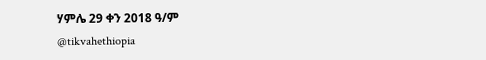ሃምሌ 29 ቀን 2018 ዓ/ም
@tikvahethiopia